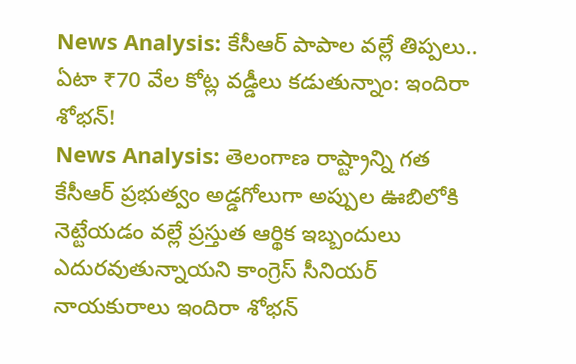News Analysis: కేసీఆర్ పాపాల వల్లే తిప్పలు.. ఏటా ₹70 వేల కోట్ల వడ్డీలు కడుతున్నాం: ఇందిరా శోభన్!
News Analysis: తెలంగాణ రాష్ట్రాన్ని గత కేసీఆర్ ప్రభుత్వం అడ్డగోలుగా అప్పుల ఊబిలోకి నెట్టేయడం వల్లే ప్రస్తుత ఆర్థిక ఇబ్బందులు ఎదురవుతున్నాయని కాంగ్రెస్ సీనియర్ నాయకురాలు ఇందిరా శోభన్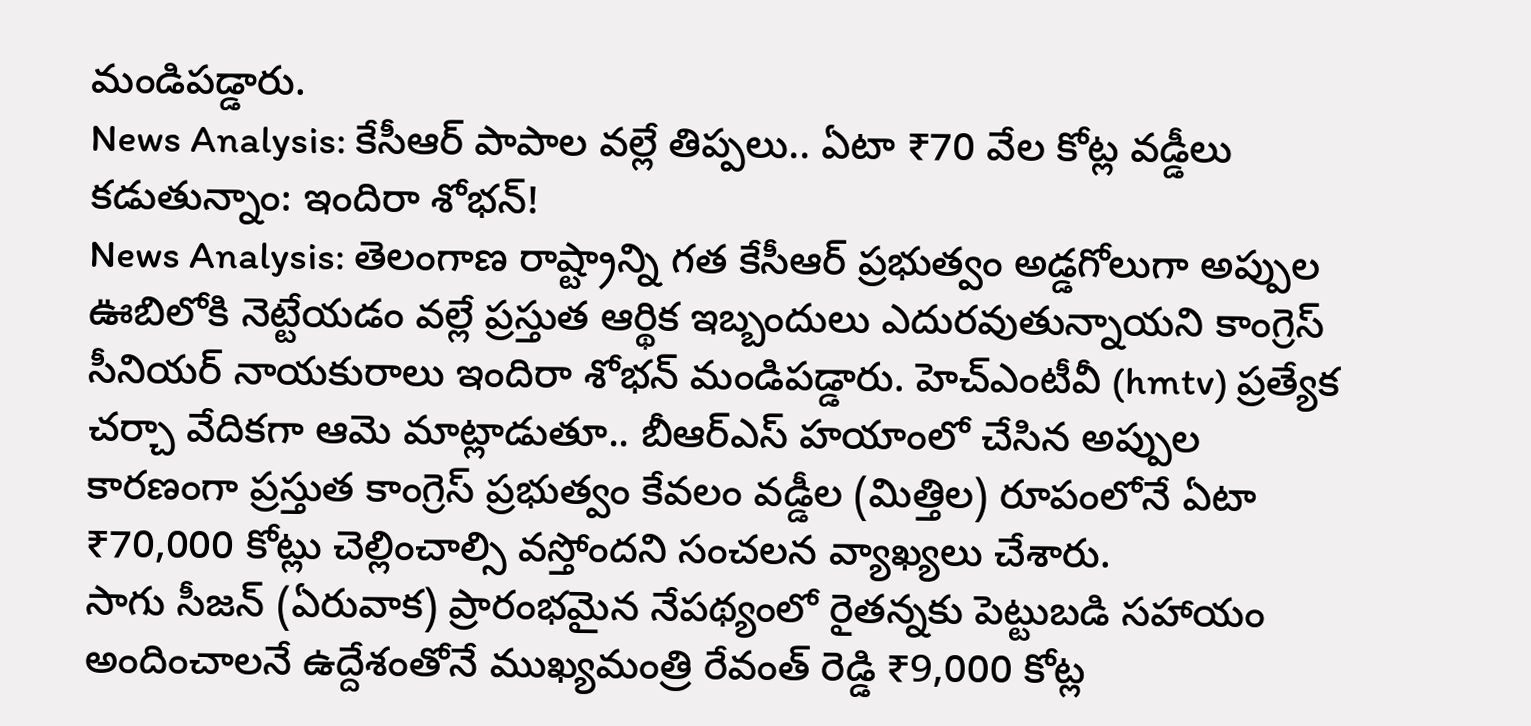మండిపడ్డారు.
News Analysis: కేసీఆర్ పాపాల వల్లే తిప్పలు.. ఏటా ₹70 వేల కోట్ల వడ్డీలు కడుతున్నాం: ఇందిరా శోభన్!
News Analysis: తెలంగాణ రాష్ట్రాన్ని గత కేసీఆర్ ప్రభుత్వం అడ్డగోలుగా అప్పుల ఊబిలోకి నెట్టేయడం వల్లే ప్రస్తుత ఆర్థిక ఇబ్బందులు ఎదురవుతున్నాయని కాంగ్రెస్ సీనియర్ నాయకురాలు ఇందిరా శోభన్ మండిపడ్డారు. హెచ్ఎంటీవీ (hmtv) ప్రత్యేక చర్చా వేదికగా ఆమె మాట్లాడుతూ.. బీఆర్ఎస్ హయాంలో చేసిన అప్పుల కారణంగా ప్రస్తుత కాంగ్రెస్ ప్రభుత్వం కేవలం వడ్డీల (మిత్తిల) రూపంలోనే ఏటా ₹70,000 కోట్లు చెల్లించాల్సి వస్తోందని సంచలన వ్యాఖ్యలు చేశారు.
సాగు సీజన్ (ఏరువాక) ప్రారంభమైన నేపథ్యంలో రైతన్నకు పెట్టుబడి సహాయం అందించాలనే ఉద్దేశంతోనే ముఖ్యమంత్రి రేవంత్ రెడ్డి ₹9,000 కోట్ల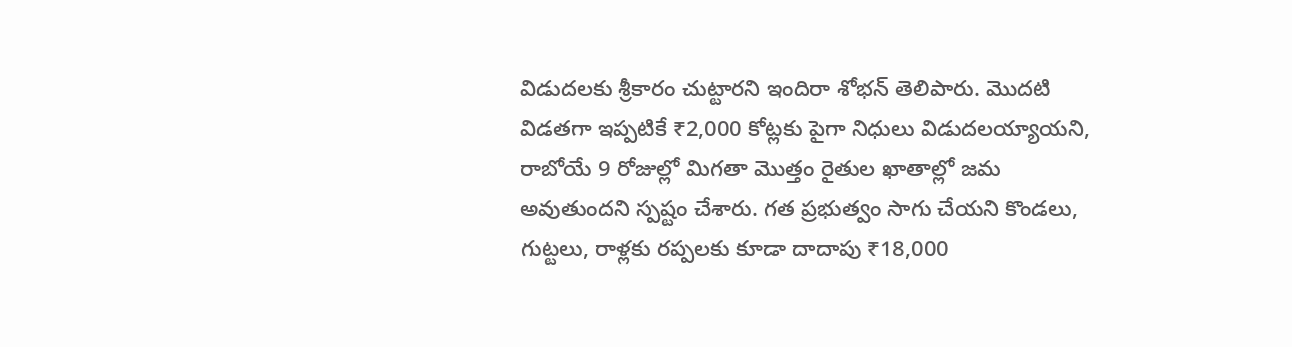విడుదలకు శ్రీకారం చుట్టారని ఇందిరా శోభన్ తెలిపారు. మొదటి విడతగా ఇప్పటికే ₹2,000 కోట్లకు పైగా నిధులు విడుదలయ్యాయని, రాబోయే 9 రోజుల్లో మిగతా మొత్తం రైతుల ఖాతాల్లో జమ అవుతుందని స్పష్టం చేశారు. గత ప్రభుత్వం సాగు చేయని కొండలు, గుట్టలు, రాళ్లకు రప్పలకు కూడా దాదాపు ₹18,000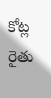కోట్ల రైతు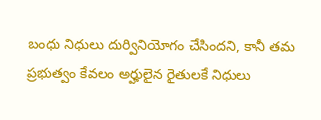బంధు నిధులు దుర్వినియోగం చేసిందని, కానీ తమ ప్రభుత్వం కేవలం అర్హులైన రైతులకే నిధులు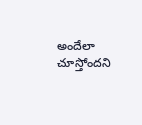అందేలా చూస్తోందని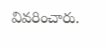వివరించారు.